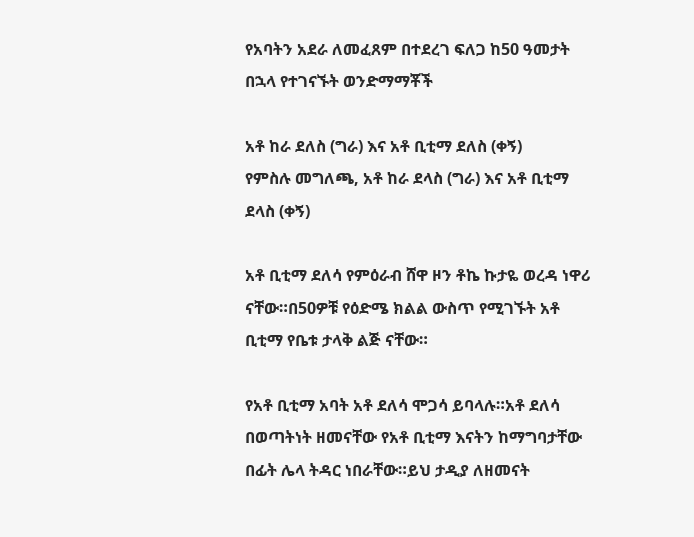የአባትን አደራ ለመፈጸም በተደረገ ፍለጋ ከ50 ዓመታት በኋላ የተገናኙት ወንድማማቾች

አቶ ከራ ደለስ (ግራ) እና አቶ ቢቲማ ደለስ (ቀኝ)
የምስሉ መግለጫ, አቶ ከራ ደላስ (ግራ) እና አቶ ቢቲማ ደላስ (ቀኝ)

አቶ ቢቲማ ደለሳ የምዕራብ ሸዋ ዞን ቶኬ ኩታዬ ወረዳ ነዋሪ ናቸው።በ50ዎቹ የዕድሜ ክልል ውስጥ የሚገኙት አቶ ቢቲማ የቤቱ ታላቅ ልጅ ናቸው።

የአቶ ቢቲማ አባት አቶ ደለሳ ሞጋሳ ይባላሉ።አቶ ደለሳ በወጣትነት ዘመናቸው የአቶ ቢቲማ እናትን ከማግባታቸው በፊት ሌላ ትዳር ነበራቸው።ይህ ታዲያ ለዘመናት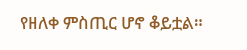የዘለቀ ምስጢር ሆኖ ቆይቷል።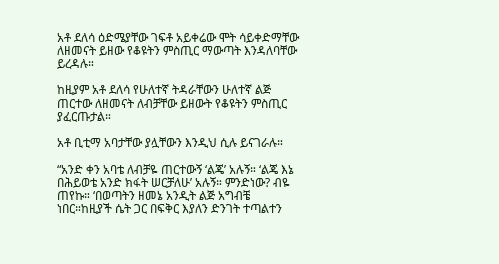አቶ ደለሳ ዕድሜያቸው ገፍቶ አይቀሬው ሞት ሳይቀድማቸው ለዘመናት ይዘው የቆዩትን ምስጢር ማውጣት እንዳለባቸው ይረዳሉ።

ከዚያም አቶ ደለሳ የሁለተኛ ትዳራቸውን ሁለተኛ ልጅ ጠርተው ለዘመናት ለብቻቸው ይዘውት የቆዩትን ምስጢር ያፈርጡታል።

አቶ ቢቲማ አባታቸው ያሏቸውን እንዲህ ሲሉ ይናገራሉ።

“አንድ ቀን አባቴ ለብቻዬ ጠርተውኝ ‘ልጄ’ አሉኝ። ‘ልጄ እኔ በሕይወቴ አንድ ክፋት ሠርቻለሁ’ አሉኝ። ምንድነው? ብዬ ጠየኩ። ‘በወጣትን ዘመኔ አንዲት ልጅ አግብቼ ነበር።ከዚያች ሴት ጋር በፍቅር እያለን ድንገት ተጣልተን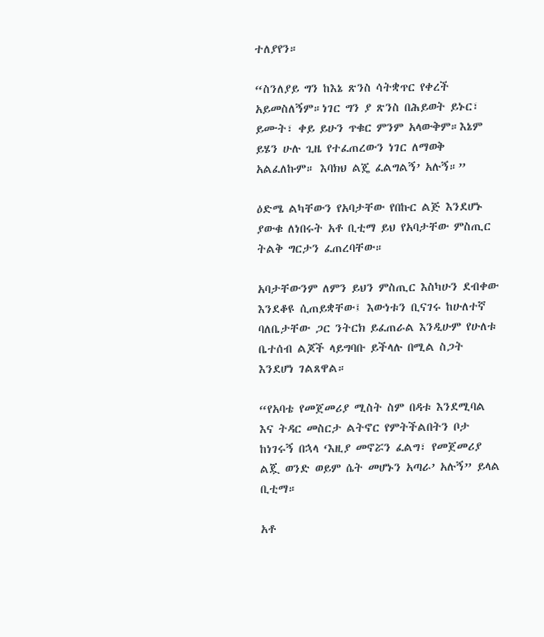ተለያየን።

“ስንለያይ ግን ከእኔ ጽንስ ሳትቋጥር የቀረች አይመስለኝም።ነገር ግን ያ ጽንስ በሕይወት ይኑር፣ ይሙት፣ ቀይ ይሁን ጥቁር ምንም አላውቅም።እኔም ይሄን ሁሉ ጊዜ የተፈጠረውን ነገር ለማወቅ አልፈለኩም። እባክህ ልጄ ፈልግልኝ’ አሉኝ።”

ዕድሜ ልካቸውን የአባታቸው የበኩር ልጅ እንደሆኑ ያውቁ ለነበሩት አቶ ቢቲማ ይህ የአባታቸው ምስጢር ትልቅ ግርታን ፈጠረባቸው።

አባታቸውንም ለምን ይህን ምስጢር እስካሁን ደብቀው እንደቆዩ ሲጠይቋቸው፤ እውነቱን ቢናገሩ ከሁለተኛ ባለቤታቸው ጋር ንትርክ ይፈጠራል እንዲሁም የሁለቱ ቤተሰብ ልጆች ላይግባቡ ይችላሉ በሚል ስጋት እንደሆነ ገልጸዋል።

“የአባቴ የመጀመሪያ ሚስት ስም በዳቱ እንደሚባል እና ትዳር መስርታ ልትኖር የምትችልበትን ቦታ ከነገሩኝ በኋላ ‘እዚያ መኖሯን ፈልግ፣ የመጀመሪያ ልጇ ወንድ ወይም ሴት መሆኑን አጣራ’ አሉኝ” ይላል ቢቲማ።

አቶ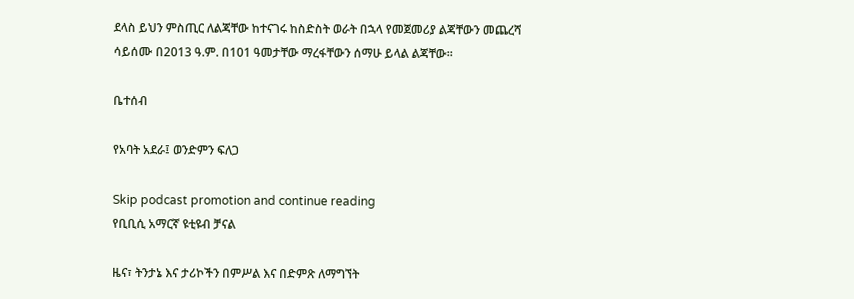ደላስ ይህን ምስጢር ለልጃቸው ከተናገሩ ከስድስት ወራት በኋላ የመጀመሪያ ልጃቸውን መጨረሻ ሳይሰሙ በ2013 ዓ.ም. በ101 ዓመታቸው ማረፋቸውን ሰማሁ ይላል ልጃቸው።

ቤተሰብ

የአባት አደራ፤ ወንድምን ፍለጋ

Skip podcast promotion and continue reading
የቢቢሲ አማርኛ ዩቲዩብ ቻናል

ዜና፣ ትንታኔ እና ታሪኮችን በምሥል እና በድምጽ ለማግኘት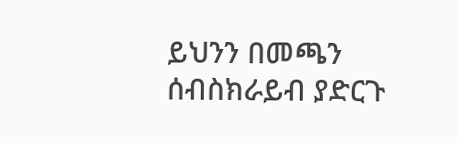ይህንን በመጫን ሰብስክራይብ ያድርጉ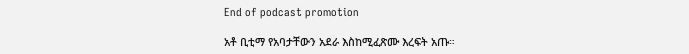End of podcast promotion

አቶ ቢቲማ የአባታቸውን አደራ እስከሚፈጽሙ እረፍት አጡ።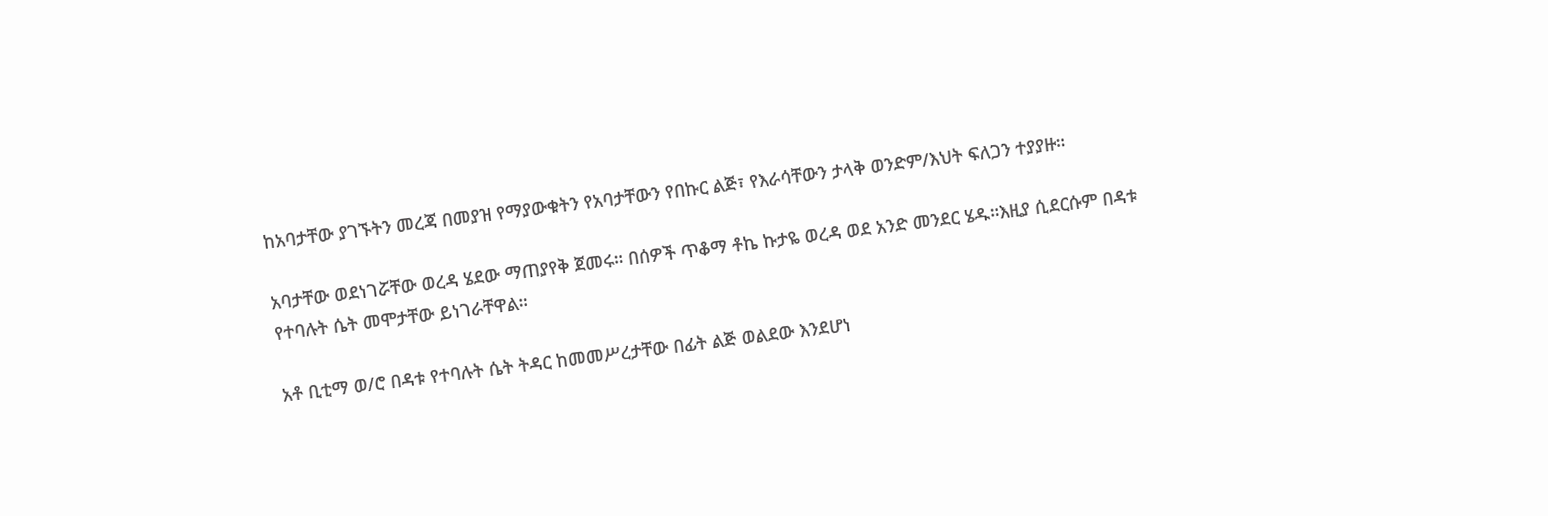ከአባታቸው ያገኙትን መረጃ በመያዝ የማያውቁትን የአባታቸውን የበኩር ልጅ፣ የእራሳቸውን ታላቅ ወንድም/እህት ፍለጋን ተያያዙ።

አባታቸው ወደነገሯቸው ወረዳ ሄደው ማጠያየቅ ጀመሩ። በሰዎች ጥቆማ ቶኬ ኩታዬ ወረዳ ወደ አንድ መንደር ሄዱ።እዚያ ሲደርሱም በዳቱ የተባሉት ሴት መሞታቸው ይነገራቸዋል።

አቶ ቢቲማ ወ/ሮ በዳቱ የተባሉት ሴት ትዳር ከመመሥረታቸው በፊት ልጅ ወልደው እንደሆነ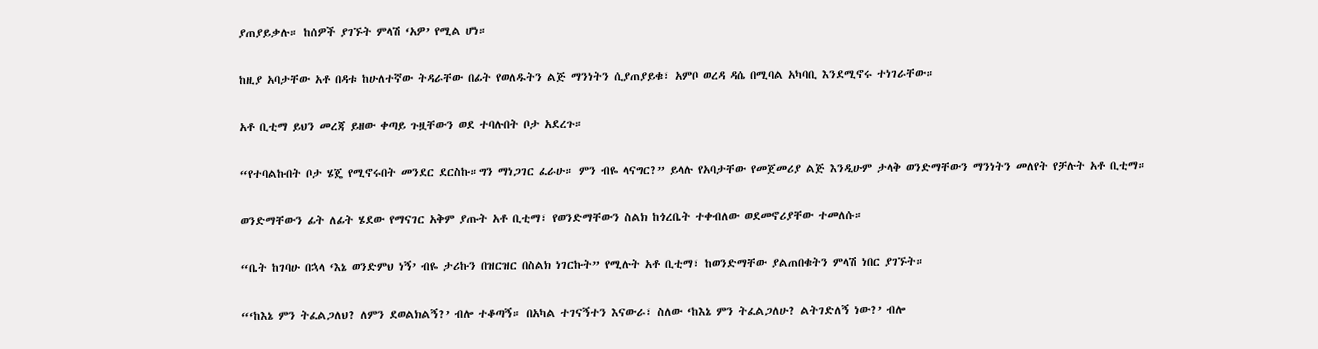ያጠያይቃሉ። ከሰዎች ያገኙት ምላሽ ‘አዎ’ የሚል ሆነ።

ከዚያ አባታቸው አቶ በዳቱ ከሁለተኛው ትዳራቸው በፊት የወለዱትን ልጅ ማንነትን ሲያጠያይቁ፣ አምቦ ወረዳ ዳሴ በሚባል አካባቢ እንደሚኖሩ ተነገራቸው።

አቶ ቢቲማ ይህን መረጃ ይዘው ቀጣይ ጉዟቸውን ወደ ተባሉበት ቦታ አደረጉ።

“የተባልኩበት ቦታ ሄጄ የሚኖሩበት መንደር ደርስኩ።ግን ማነጋገር ፈራሁ። ምን ብዬ ላናግር?” ይላሉ የአባታቸው የመጀመሪያ ልጅ እንዲሁም ታላቅ ወንድማቸውን ማንነትን መለየት የቻሉት አቶ ቢቲማ።

ወንድማቸውን ፊት ለፊት ሄደው የማናገር አቅም ያጡት አቶ ቢቲማ፣ የወንድማቸውን ስልክ ከጎረቤት ተቀብለው ወደመኖሪያቸው ተመለሱ።

“ቤት ከገባሁ በኋላ ‘እኔ ወንድምህ ነኝ’ ብዬ ታሪኩን በዝርዝር በስልክ ነገርኩት” የሚሉት አቶ ቢቲማ፣ ከወንድማቸው ያልጠበቁትን ምላሽ ነበር ያገኙት።

“‘ከእኔ ምን ትፈልጋለህ? ለምን ደወልክልኝ?’ ብሎ ተቆጣኝ። በአካል ተገናኝተን እናውራ፣ ስለው ‘ከእኔ ምን ትፈልጋለሁ? ልትገድለኝ ነው?’ ብሎ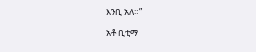እንቢ አለ።”

አቶ ቢቲማ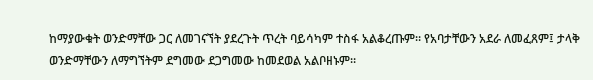ከማያውቁት ወንድማቸው ጋር ለመገናኘት ያደረጉት ጥረት ባይሳካም ተስፋ አልቆረጡም። የአባታቸውን አደራ ለመፈጸም፤ ታላቅ ወንድማቸውን ለማግኘትም ደግመው ደጋግመው ከመደወል አልቦዘኑም።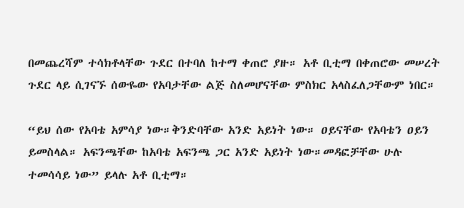በመጨረሻም ተሳክቶላቸው ጉደር በተባለ ከተማ ቀጠሮ ያዙ። አቶ ቢቲማ በቀጠሮው መሠረት ጉደር ላይ ሲገናኙ ሰውዬው የአባታቸው ልጅ ስለመሆናቸው ምስክር አላስፈለጋቸውም ነበር።

“ይህ ሰው የአባቴ አምሳያ ነው።ቅንድባቸው አንድ አይነት ነው። ዐይናቸው የአባቴን ዐይን ይመስላል። አፍንጫቸው ከአባቴ አፍንጫ ጋር አንድ አይነት ነው።መዳፎቻቸው ሁሉ ተመሳሳይ ነው” ይላሉ አቶ ቢቲማ።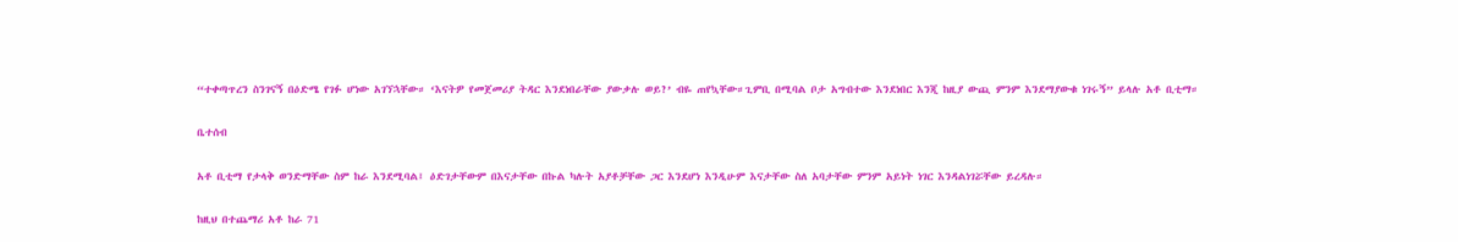“ተቀጣጥረን ስንገናኝ በዕድሜ የገፉ ሆነው አገኘኋቸው። ‘እናትዎ የመጀመሪያ ትዳር እንደነበራቸው ያውቃሉ ወይ?’ ብዬ ጠየኳቸው።ጊምቢ በሚባል ቦታ አግብተው እንደነበር እንጂ ከዚያ ውጪ ምንም እንደማያውቁ ነገሩኝ” ይላሉ አቶ ቢቲማ።

ቤተሰብ

አቶ ቢቲማ የታላቅ ወንድማቸው ስም ከራ እንደሚባል፤ ዕድገታቸውም በእናታቸው በኩል ካሉት አያቶቻቸው ጋር እንደሆነ እንዲሁም እናታቸው ስለ አባታቸው ምንም አይነት ነገር እንዳልነገሯቸው ይረዳሉ።

ከዚህ በተጨማሪ አቶ ከራ 71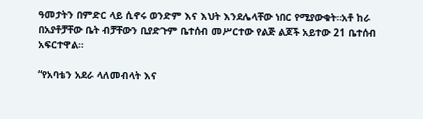ዓመታትን በምድር ላይ ሲኖሩ ወንድም እና እህት እንደሌላቸው ነበር የሚያውቁት።አቶ ከራ በአያቶቻቸው ቤት ብቻቸውን ቢያድጉም ቤተሰብ መሥርተው የልጅ ልጆች አይተው 21 ቤተሰብ አፍርተዋል።

“የአባቴን አደራ ላለመብላት እና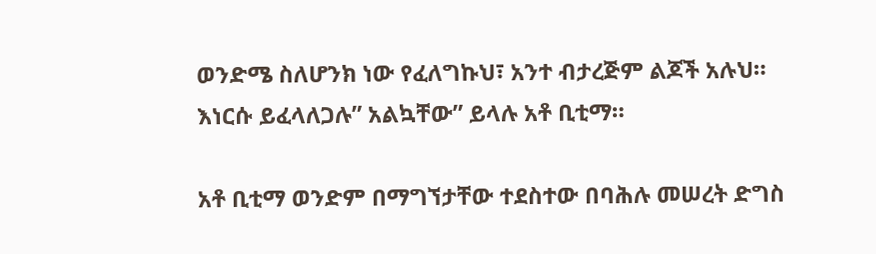ወንድሜ ስለሆንክ ነው የፈለግኩህ፣ አንተ ብታረጅም ልጆች አሉህ። እነርሱ ይፈላለጋሉ” አልኳቸው” ይላሉ አቶ ቢቲማ።

አቶ ቢቲማ ወንድም በማግኘታቸው ተደስተው በባሕሉ መሠረት ድግስ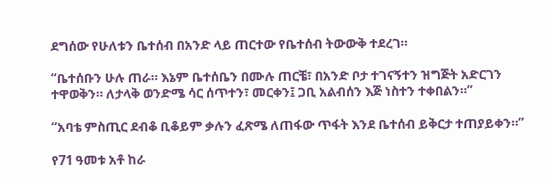ደግሰው የሁለቱን ቤተሰብ በአንድ ላይ ጠርተው የቤተሰብ ትውውቅ ተደረገ።

“ቤተሰቡን ሁሉ ጠራ። እኔም ቤተሰቤን በሙሉ ጠርቼ፣ በአንድ ቦታ ተገናኝተን ዝግጅት አድርገን ተዋወቅን። ለታላቅ ወንድሜ ሳር ሰጥተን፣ መርቀን፤ ጋቢ አልብሰን እጅ ነስተን ተቀበልን።”

“አባቴ ምስጢር ደብቆ ቢቆይም ቃሉን ፈጽሜ ለጠፋው ጥፋት እንደ ቤተሰብ ይቅርታ ተጠያይቀን።”

የ71 ዓመቱ አቶ ከራ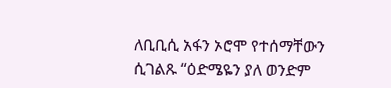ለቢቢሲ አፋን ኦሮሞ የተሰማቸውን ሲገልጹ “ዕድሜዬን ያለ ወንድም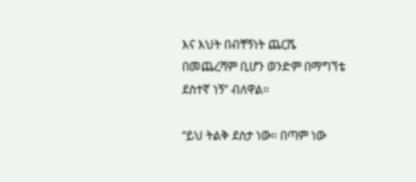እና እህት በብቸኝነት ጨርሼ በመጨረሻም ቢሆን ወንድም በማግኘቴ ደስተኛ ነኝ” ብለዋል።

“ይህ ትልቅ ደስታ ነው። በጣም ነው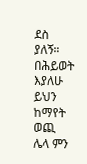ደስ ያለኝ። በሕይወት እያለሁ ይህን ከማየት ወጪ ሌላ ምን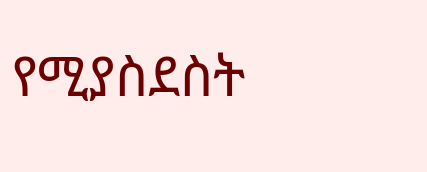የሚያስደስት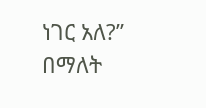ነገር አለ?” በማለት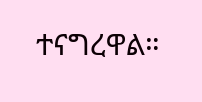ተናግረዋል።